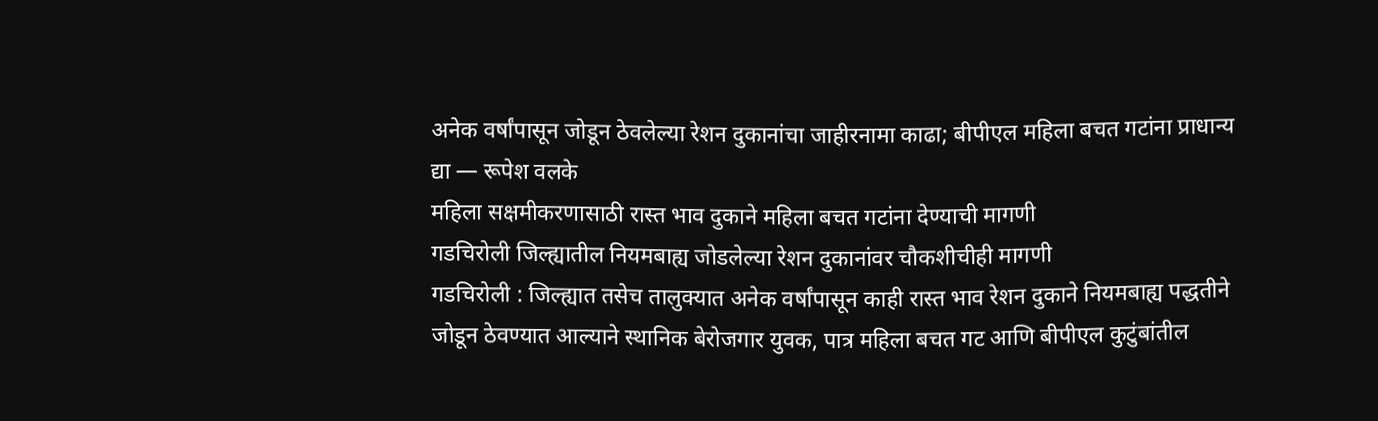अनेक वर्षांपासून जोडून ठेवलेल्या रेशन दुकानांचा जाहीरनामा काढा; बीपीएल महिला बचत गटांना प्राधान्य द्या — रूपेश वलके
महिला सक्षमीकरणासाठी रास्त भाव दुकाने महिला बचत गटांना देण्याची मागणी
गडचिरोली जिल्ह्यातील नियमबाह्य जोडलेल्या रेशन दुकानांवर चौकशीचीही मागणी
गडचिरोली : जिल्ह्यात तसेच तालुक्यात अनेक वर्षांपासून काही रास्त भाव रेशन दुकाने नियमबाह्य पद्धतीने जोडून ठेवण्यात आल्याने स्थानिक बेरोजगार युवक, पात्र महिला बचत गट आणि बीपीएल कुटुंबांतील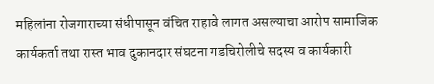महिलांना रोजगाराच्या संधीपासून वंचित राहावे लागत असल्याचा आरोप सामाजिक कार्यकर्ता तथा रास्त भाव दुकानदार संघटना गडचिरोलीचे सदस्य व कार्यकारी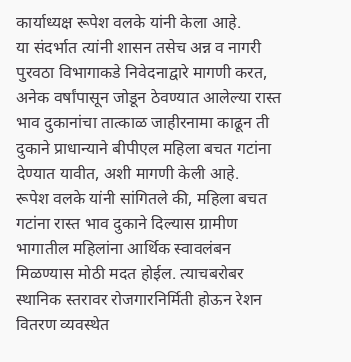कार्याध्यक्ष रूपेश वलके यांनी केला आहे.
या संदर्भात त्यांनी शासन तसेच अन्न व नागरी पुरवठा विभागाकडे निवेदनाद्वारे मागणी करत, अनेक वर्षांपासून जोडून ठेवण्यात आलेल्या रास्त भाव दुकानांचा तात्काळ जाहीरनामा काढून ती दुकाने प्राधान्याने बीपीएल महिला बचत गटांना देण्यात यावीत, अशी मागणी केली आहे.
रूपेश वलके यांनी सांगितले की, महिला बचत गटांना रास्त भाव दुकाने दिल्यास ग्रामीण भागातील महिलांना आर्थिक स्वावलंबन मिळण्यास मोठी मदत होईल. त्याचबरोबर स्थानिक स्तरावर रोजगारनिर्मिती होऊन रेशन वितरण व्यवस्थेत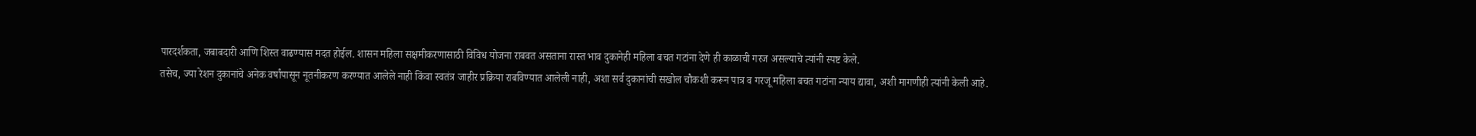पारदर्शकता, जबाबदारी आणि शिस्त वाढण्यास मदत होईल. शासन महिला सक्षमीकरणासाठी विविध योजना राबवत असताना रास्त भाव दुकानेही महिला बचत गटांना देणे ही काळाची गरज असल्याचे त्यांनी स्पष्ट केले.
तसेच, ज्या रेशन दुकानांचे अनेक वर्षांपासून नूतनीकरण करण्यात आलेले नाही किंवा स्वतंत्र जाहीर प्रक्रिया राबविण्यात आलेली नाही, अशा सर्व दुकानांची सखोल चौकशी करून पात्र व गरजू महिला बचत गटांना न्याय द्यावा, अशी मागणीही त्यांनी केली आहे.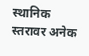स्थानिक स्तरावर अनेक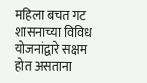महिला बचत गट शासनाच्या विविध योजनांद्वारे सक्षम होत असताना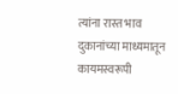त्यांना रास्त भाव दुकानांच्या माध्यमातून कायमस्वरूपी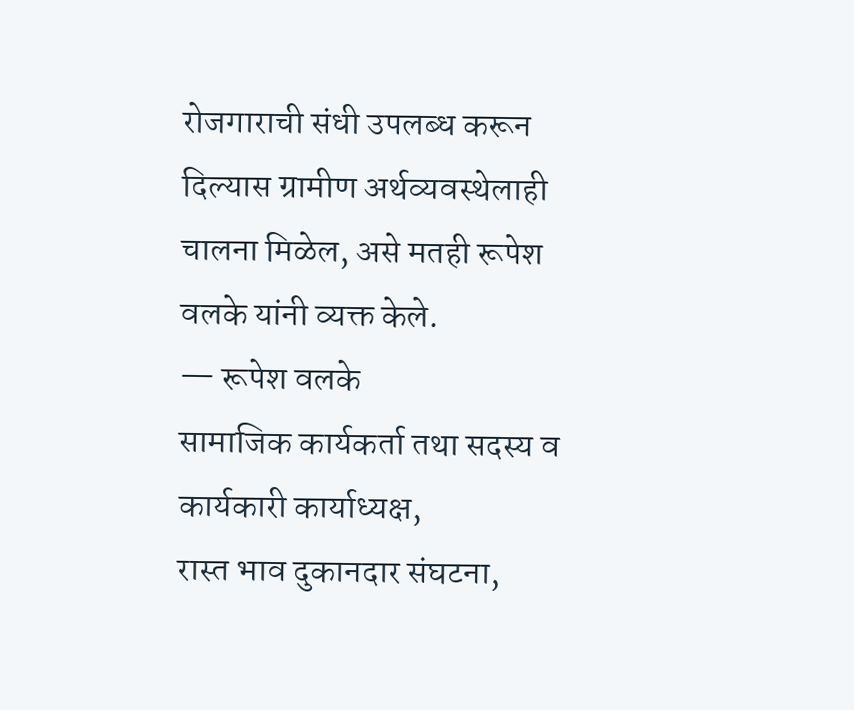रोजगाराची संधी उपलब्ध करून दिल्यास ग्रामीण अर्थव्यवस्थेलाही चालना मिळेल, असे मतही रूपेश वलके यांनी व्यक्त केले.
— रूपेश वलके
सामाजिक कार्यकर्ता तथा सदस्य व कार्यकारी कार्याध्यक्ष,
रास्त भाव दुकानदार संघटना,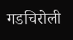गडचिरोली